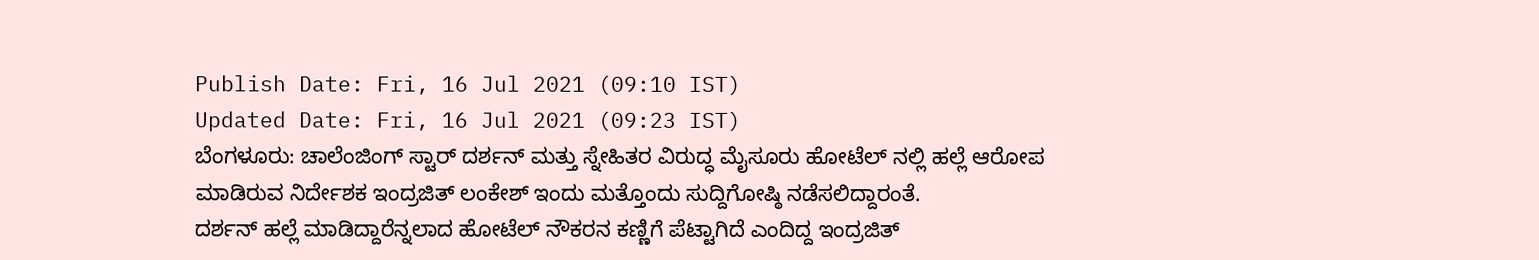Publish Date: Fri, 16 Jul 2021 (09:10 IST)
Updated Date: Fri, 16 Jul 2021 (09:23 IST)
ಬೆಂಗಳೂರು: ಚಾಲೆಂಜಿಂಗ್ ಸ್ಟಾರ್ ದರ್ಶನ್ ಮತ್ತು ಸ್ನೇಹಿತರ ವಿರುದ್ಧ ಮೈಸೂರು ಹೋಟೆಲ್ ನಲ್ಲಿ ಹಲ್ಲೆ ಆರೋಪ ಮಾಡಿರುವ ನಿರ್ದೇಶಕ ಇಂದ್ರಜಿತ್ ಲಂಕೇಶ್ ಇಂದು ಮತ್ತೊಂದು ಸುದ್ದಿಗೋಷ್ಠಿ ನಡೆಸಲಿದ್ದಾರಂತೆ.
ದರ್ಶನ್ ಹಲ್ಲೆ ಮಾಡಿದ್ದಾರೆನ್ನಲಾದ ಹೋಟೆಲ್ ನೌಕರನ ಕಣ್ಣಿಗೆ ಪೆಟ್ಟಾಗಿದೆ ಎಂದಿದ್ದ ಇಂದ್ರಜಿತ್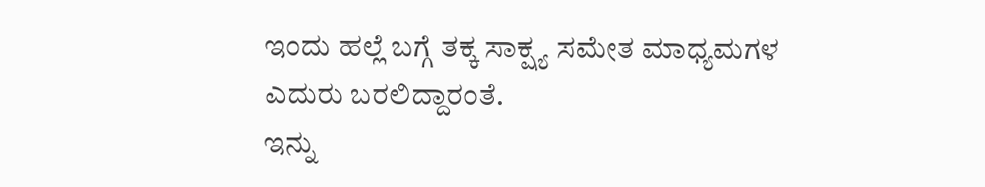ಇಂದು ಹಲ್ಲೆ ಬಗ್ಗೆ ತಕ್ಕ ಸಾಕ್ಷ್ಯ ಸಮೇತ ಮಾಧ್ಯಮಗಳ ಎದುರು ಬರಲಿದ್ದಾರಂತೆ.
ಇನ್ನು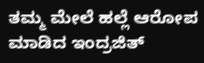ತಮ್ಮ ಮೇಲೆ ಹಲ್ಲೆ ಆರೋಪ ಮಾಡಿದ ಇಂದ್ರಜಿತ್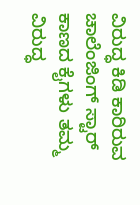ವಿರುದ್ಧ ಕಿಡಿ ಕಾರಿರುವ ಚಾಲೆಂಜಿಂಗ್ ಸ್ಟಾರ್ ಕಾಣದ ಕೈಗಳು ತಮ್ಮ ವಿರುದ್ಧ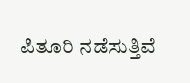ಪಿತೂರಿ ನಡೆಸುತ್ತಿವೆ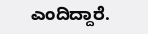ಎಂದಿದ್ದಾರೆ.